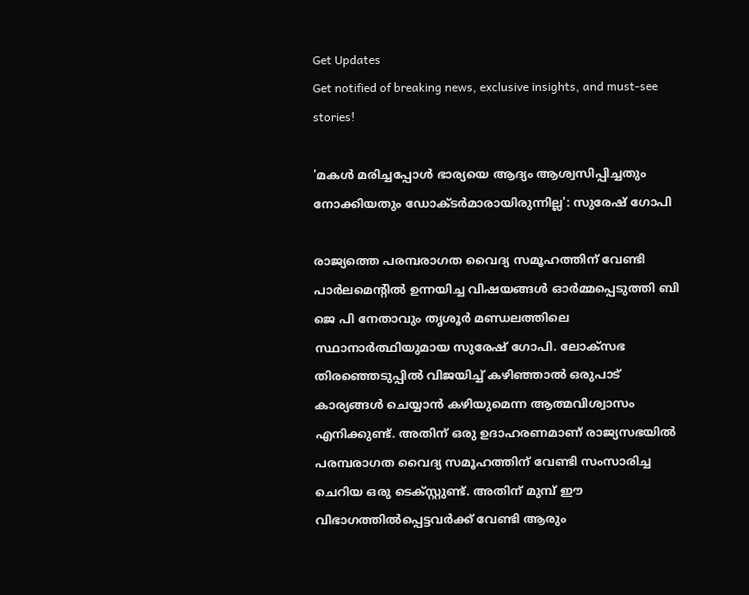Get Updates
Get notified of breaking news, exclusive insights, and must-see stories!

'മകള്‍ മരിച്ചപ്പോള്‍ ഭാര്യയെ ആദ്യം ആശ്വസിപ്പിച്ചതും നോക്കിയതും ഡോക്ടർമാരായിരുന്നില്ല': സുരേഷ് ഗോപി

രാജ്യത്തെ പരമ്പരാഗത വൈദ്യ സമൂഹത്തിന് വേണ്ടി പാർലമെന്റില്‍ ഉന്നയിച്ച വിഷയങ്ങള്‍ ഓർമ്മപ്പെടുത്തി ബി ജെ പി നേതാവും തൃശൂർ മണ്ഡലത്തിലെ സ്ഥാനാർത്ഥിയുമായ സുരേഷ് ഗോപി. ലോക്സഭ തിരഞ്ഞെടുപ്പില്‍ വിജയിച്ച് കഴിഞ്ഞാല്‍ ഒരുപാട് കാര്യങ്ങള്‍ ചെയ്യാന്‍ കഴിയുമെന്ന ആത്മവിശ്വാസം എനിക്കുണ്ട്. അതിന് ഒരു ഉദാഹരണമാണ് രാജ്യസഭയിൽ പരമ്പരാഗത വൈദ്യ സമൂഹത്തിന് വേണ്ടി സംസാരിച്ച ചെറിയ ഒരു ടെക്സ്റ്റുണ്ട്. അതിന് മുമ്പ് ഈ വിഭാഗത്തില്‍പ്പെട്ടവർക്ക് വേണ്ടി ആരും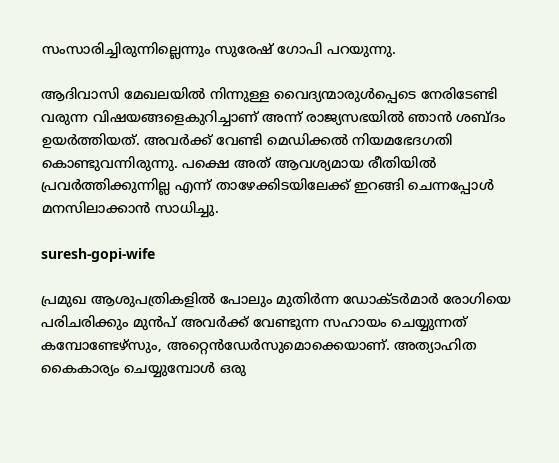സംസാരിച്ചിരുന്നില്ലെന്നും സുരേഷ് ഗോപി പറയുന്നു.

ആദിവാസി മേഖലയിൽ നിന്നുള്ള വൈദ്യന്മാരുള്‍പ്പെടെ നേരിടേണ്ടി വരുന്ന വിഷയങ്ങളെകുറിച്ചാണ് അന്ന് രാജ്യസഭയില്‍ ഞാന്‍ ശബ്ദം ഉയർത്തിയത്. അവർക്ക് വേണ്ടി മെഡിക്കൽ നിയമഭേദഗതി കൊണ്ടുവന്നിരുന്നു. പക്ഷെ അത് ആവശ്യമായ രീതിയിൽ പ്രവർത്തിക്കുന്നില്ല എന്ന് താഴേക്കിടയിലേക്ക് ഇറങ്ങി ചെന്നപ്പോൾ മനസിലാക്കാൻ സാധിച്ചു.

suresh-gopi-wife

പ്രമുഖ ആശുപത്രികളിൽ പോലും മുതിർന്ന ഡോക്ടർമാർ രോഗിയെ പരിചരിക്കും മുൻപ് അവർക്ക് വേണ്ടുന്ന സഹായം ചെയ്യുന്നത് കമ്പോണ്ടേഴ്‌സും, അറ്റെൻഡേർസുമൊക്കെയാണ്. അത്യാഹിത കൈകാര്യം ചെയ്യുമ്പോൾ ഒരു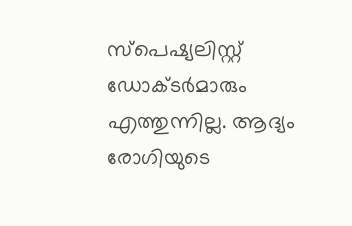സ്പെഷ്യലിസ്റ്റ് ഡോക്ടർമാരും എത്തുന്നില്ല. ആദ്യം രോഗിയുടെ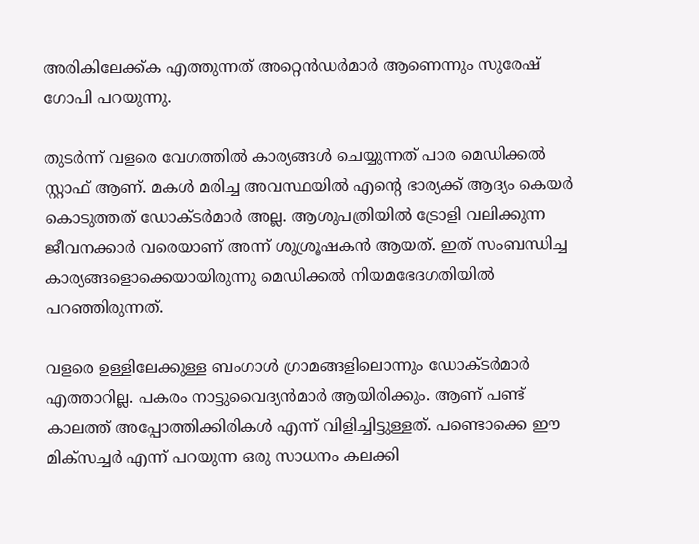അരികിലേക്ക്ക എത്തുന്നത് അറ്റെൻഡർമാർ ആണെന്നും സുരേഷ് ഗോപി പറയുന്നു.

തുടർന്ന് വളരെ വേഗത്തില്‍ കാര്യങ്ങള്‍ ചെയ്യുന്നത് പാര മെഡിക്കൽ സ്റ്റാഫ് ആണ്. മകൾ മരിച്ച അവസ്ഥയിൽ എന്റെ ഭാര്യക്ക് ആദ്യം കെയർ കൊടുത്തത് ഡോക്ടർമാർ അല്ല. ആശുപത്രിയില്‍ ട്രോളി വലിക്കുന്ന ജീവനക്കാർ വരെയാണ് അന്ന് ശുശ്രൂഷകൻ ആയത്. ഇത് സംബന്ധിച്ച കാര്യങ്ങളൊക്കെയായിരുന്നു മെഡിക്കല്‍ നിയമഭേദഗതിയില്‍ പറഞ്ഞിരുന്നത്.

വളരെ ഉള്ളിലേക്കുള്ള ബംഗാള്‍ ഗ്രാമങ്ങളിലൊന്നും ഡോക്ടർമാർ എത്താറില്ല. പകരം നാട്ടുവൈദ്യന്‍മാർ ആയിരിക്കും. ആണ് പണ്ട് കാലത്ത് അപ്പോത്തിക്കിരികൾ എന്ന് വിളിച്ചിട്ടുള്ളത്. പണ്ടൊക്കെ ഈ മിക്സച്ചർ എന്ന് പറയുന്ന ഒരു സാധനം കലക്കി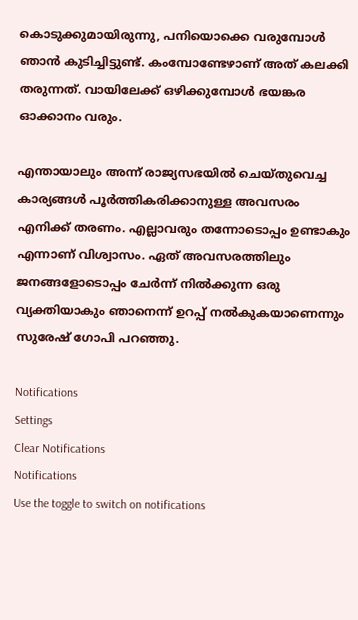കൊടുക്കുമായിരുന്നു, പനിയൊക്കെ വരുമ്പോൾ ഞാൻ കുടിച്ചിട്ടുണ്ട്. കംമ്പോണ്ടേഴാണ് അത് കലക്കി തരുന്നത്. വായിലേക്ക് ഒഴിക്കുമ്പോൾ ഭയങ്കര ഓക്കാനം വരും.

എന്തായാലും അന്ന് രാജ്യസഭയില്‍ ചെയ്തുവെച്ച കാര്യങ്ങള്‍ പൂർത്തികരിക്കാനുള്ള അവസരം എനിക്ക് തരണം. എല്ലാവരും തന്നോടൊപ്പം ഉണ്ടാകും എന്നാണ് വിശ്വാസം. ഏത് അവസരത്തിലും ജനങ്ങളോടൊപ്പം ചേർന്ന് നില്‍ക്കുന്ന ഒരു വ്യക്തിയാകും ഞാനെന്ന് ഉറപ്പ് നല്‍കുകയാണെന്നും സുരേഷ് ഗോപി പറഞ്ഞു.

Notifications
Settings
Clear Notifications
Notifications
Use the toggle to switch on notifications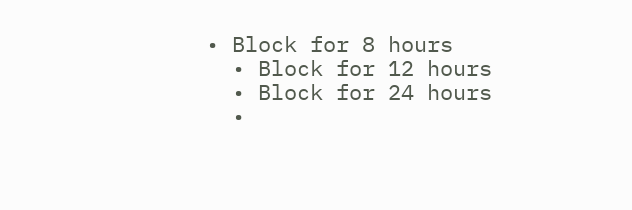• Block for 8 hours
  • Block for 12 hours
  • Block for 24 hours
  •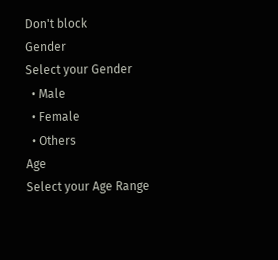Don't block
Gender
Select your Gender
  • Male
  • Female
  • Others
Age
Select your Age Range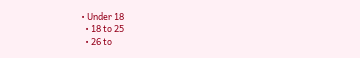• Under 18
  • 18 to 25
  • 26 to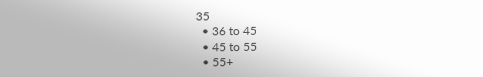35
  • 36 to 45
  • 45 to 55
  • 55+